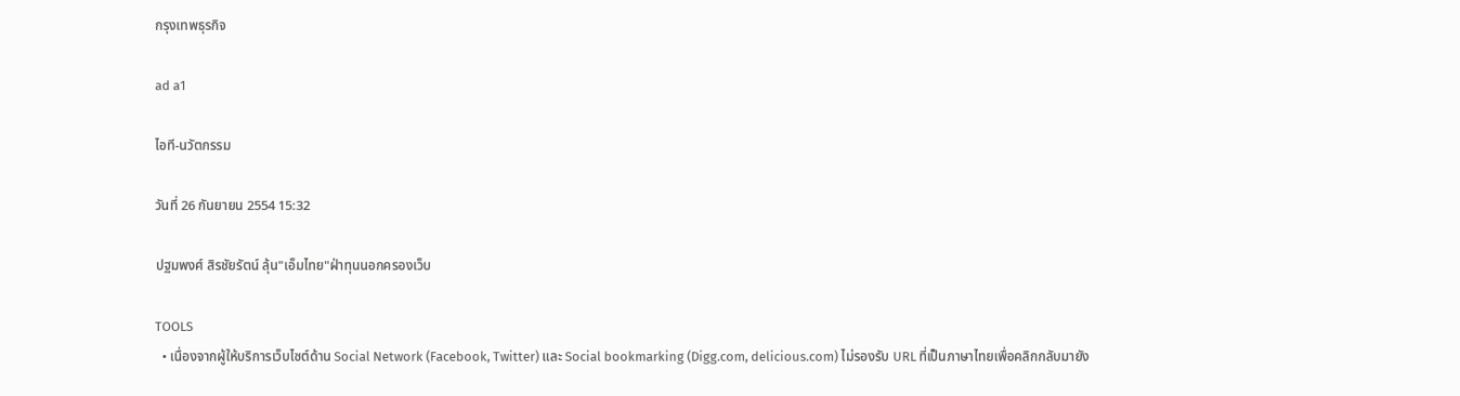กรุงเทพธุรกิจ

ad a1

ไอที-นวัตกรรม

วันที่ 26 กันยายน 2554 15:32

ปฐมพงศ์ สิรชัยรัตน์ ลุ้น"เอ็มไทย"ฝ่าทุนนอกครองเว็บ

TOOLS
  • เนื่องจากผู้ให้บริการเว็บไซต์ด้าน Social Network (Facebook, Twitter) และ Social bookmarking (Digg.com, delicious.com) ไม่รองรับ URL ที่เป็นภาษาไทยเพื่อคลิกกลับมายัง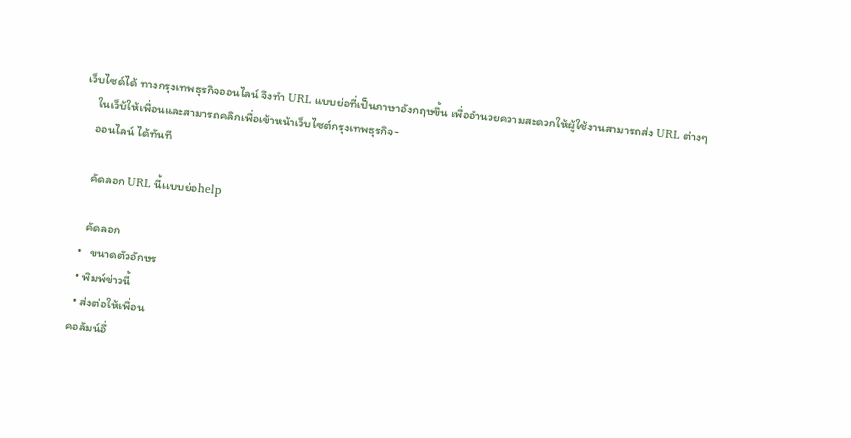เว็บไซด์ได้ ทางกรุงเทพธุรกิจออนไลน์ จึงทำ URL แบบย่อที่เป็นภาษาอังกฤษขึ้น เพื่ออำนวยความสะดวกให้ผู้ใช้งานสามารถส่ง URL ต่างๆ
    ในเว็บ้ให้เพื่อนและสามารถคลิกเพื่อเข้าหน้าเว็บไซต์กรุงเทพธุรกิจ-
    ออนไลน์ ได้ทันที

    คัดลอก URL นี้เเบบย่อhelp

    คัดลอก
  •   ขนาดตัวอักษร
  • พิมพ์ข่าวนี้
  • ส่งต่อให้เพื่อน
คอลัมน์อื่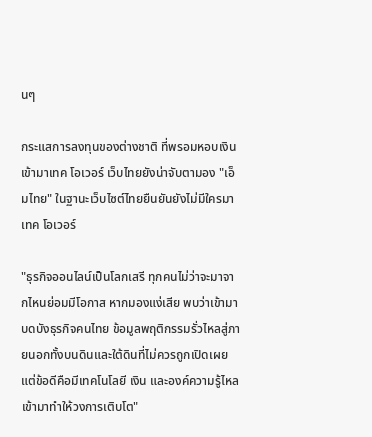นๆ

กระแสการลงทุนของต่างชาติ ที่พรอมหอบเงินเข้ามาเทค โอเวอร์ เว็บไทยยังน่าจับตามอง "เอ็มไทย" ในฐานะเว็บไซต์ไทยยืนยันยังไม่มีใครมาเทค โอเวอร์

"ธุรกิจออนไลน์เป็นโลกเสรี ทุกคนไม่ว่าจะมาจากไหนย่อมมีโอกาส หากมองแง่เสีย พบว่าเข้ามาบดบังธุรกิจคนไทย ข้อมูลพฤติกรรมรั่วไหลสู่ภายนอกทั้งบนดินและใต้ดินที่ไม่ควรถูกเปิดเผย แต่ข้อดีคือมีเทคโนโลยี เงิน และองค์ความรู้ไหลเข้ามาทำให้วงการเติบโต"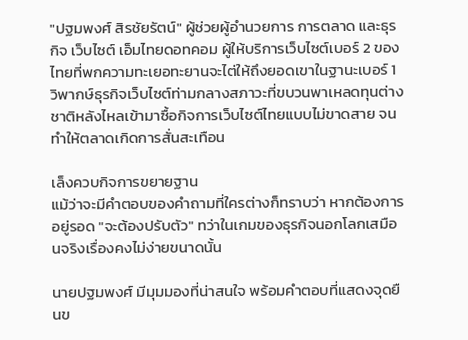"ปฐมพงศ์ สิรชัยรัตน์" ผู้ช่วยผู้อำนวยการ การตลาด และธุรกิจ เว็บไซต์ เอ็มไทยดอทคอม ผู้ให้บริการเว็บไซต์เบอร์ 2 ของไทยที่พกความทะเยอทะยานจะไต่ให้ถึงยอดเขาในฐานะเบอร์ 1 วิพากษ์ธุรกิจเว็บไซต์ท่ามกลางสภาวะที่ขบวนพาเหลดทุนต่างชาติหลังไหลเข้ามาซื้อกิจการเว็บไซต์ไทยแบบไม่ขาดสาย จนทำให้ตลาดเกิดการสั่นสะเทือน

เล็งควบกิจการขยายฐาน
แม้ว่าจะมีคำตอบของคำถามที่ใครต่างก็ทราบว่า หากต้องการอยู่รอด "จะต้องปรับตัว" ทว่าในเกมของธุรกิจนอกโลกเสมือนจริงเรื่องคงไม่ง่ายขนาดนั้น

นายปฐมพงศ์ มีมุมมองที่น่าสนใจ พร้อมคำตอบที่แสดงจุดยืนข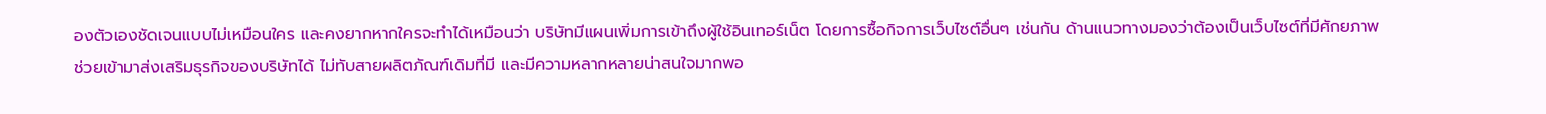องตัวเองชัดเจนแบบไม่เหมือนใคร และคงยากหากใครจะทำได้เหมือนว่า บริษัทมีแผนเพิ่มการเข้าถึงผู้ใช้อินเทอร์เน็ต โดยการซื้อกิจการเว็บไซต์อื่นๆ เช่นกัน ด้านแนวทางมองว่าต้องเป็นเว็บไซต์ที่มีศักยภาพ ช่วยเข้ามาส่งเสริมธุรกิจของบริษัทได้ ไม่ทับสายผลิตภัณฑ์เดิมที่มี และมีความหลากหลายน่าสนใจมากพอ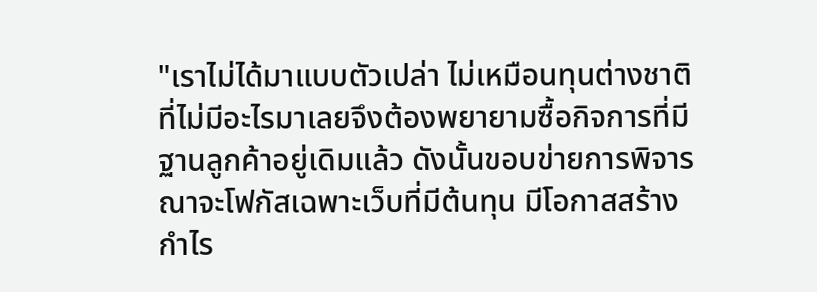"เราไม่ได้มาแบบตัวเปล่า ไม่เหมือนทุนต่างชาติที่ไม่มีอะไรมาเลยจึงต้องพยายามซื้อกิจการที่มีฐานลูกค้าอยู่เดิมแล้ว ดังนั้นขอบข่ายการพิจารณาจะโฟกัสเฉพาะเว็บที่มีต้นทุน มีโอกาสสร้างกำไร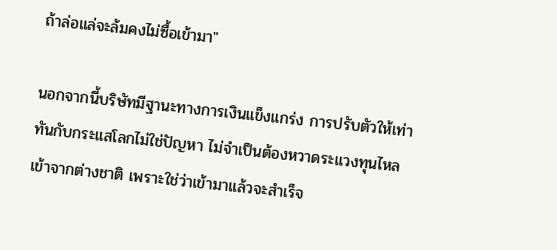ถ้าล่อแล่จะล้มคงไม่ซื้อเข้ามา"

นอกจากนี้บริษัทมีฐานะทางการเงินแข็งแกร่ง การปรับตัวให้เท่าทันกับกระแสโลกไม่ใช่ปัญหา ไม่จำเป็นต้องหวาดระแวงทุนไหลเข้าจากต่างชาติ เพราะใช่ว่าเข้ามาแล้วจะสำเร็จ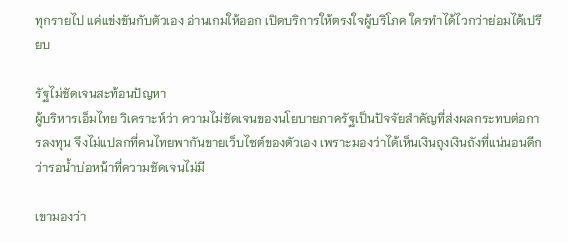ทุกรายไป แค่แข่งขันกับตัวเอง อ่านเกมให้ออก เปิดบริการให้ตรงใจผู้บริโภค ใครทำได้ไวกว่าย่อมได้เปรียบ

รัฐไม่ชัดเจนสะท้อนปัญหา
ผู้บริหารเอ็มไทย วิเคราะห์ว่า ความไม่ชัดเจนของนโยบายภาครัฐเป็นปัจจัยสำคัญที่ส่งผลกระทบต่อการลงทุน จึงไม่แปลกที่คนไทยพากันขายเว็บไซต์ของตัวเอง เพราะมองว่าได้เห็นเงินถุงเงินถังที่แน่นอนดีกว่ารอน้ำบ่อหน้าที่ความชัดเจนไม่มี

เขามองว่า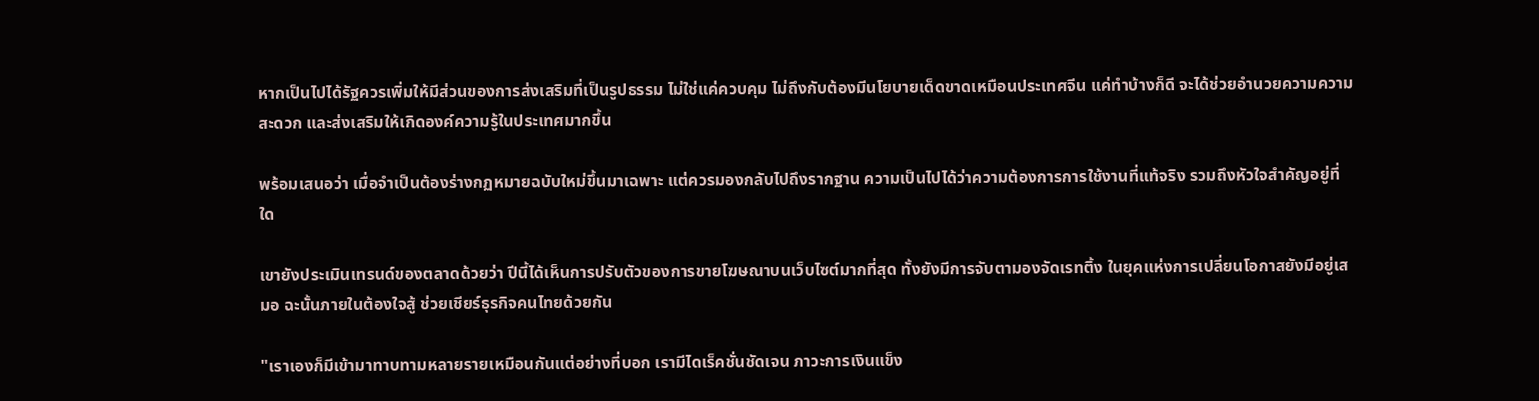หากเป็นไปได้รัฐควรเพิ่มให้มีส่วนของการส่งเสริมที่เป็นรูปธรรม ไม่ใช่แค่ควบคุม ไม่ถึงกับต้องมีนโยบายเด็ดขาดเหมือนประเทศจีน แค่ทำบ้างก็ดี จะได้ช่วยอำนวยความความสะดวก และส่งเสริมให้เกิดองค์ความรู้ในประเทศมากขึ้น

พร้อมเสนอว่า เมื่อจำเป็นต้องร่างกฏหมายฉบับใหม่ขึ้นมาเฉพาะ แต่ควรมองกลับไปถึงรากฐาน ความเป็นไปได้ว่าความต้องการการใช้งานที่แท้จริง รวมถึงหัวใจสำคัญอยู่ที่ใด

เขายังประเมินเทรนด์ของตลาดด้วยว่า ปีนี้ได้เห็นการปรับตัวของการขายโฆษณาบนเว็บไซต์มากที่สุด ทั้งยังมีการจับตามองจัดเรทติ้ง ในยุคแห่งการเปลี่ยนโอกาสยังมีอยู่เสมอ ฉะนั้นภายในต้องใจสู้ ช่วยเชียร์ธุรกิจคนไทยด้วยกัน

"เราเองก็มีเข้ามาทาบทามหลายรายเหมือนกันแต่อย่างที่บอก เรามีไดเร็คชั่นชัดเจน ภาวะการเงินแข็ง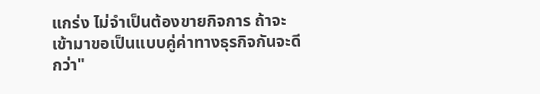แกร่ง ไม่จำเป็นต้องขายกิจการ ถ้าจะเข้ามาขอเป็นแบบคู่ค่าทางธุรกิจกันจะดีกว่า"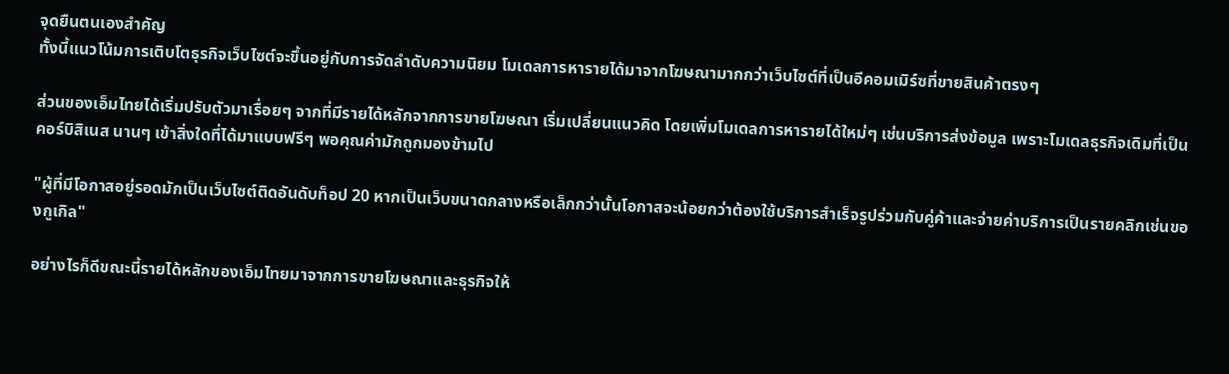จุดยืนตนเองสำคัญ
ทั้งนี้แนวโน้มการเติบโตธุรกิจเว็บไซต์จะขึ้นอยู่กับการจัดลำดับความนิยม โมเดลการหารายได้มาจากโฆษณามากกว่าเว็บไซต์ที่เป็นอีคอมเมิร์ซที่ขายสินค้าตรงๆ

ส่วนของเอ็มไทยได้เริ่มปรับตัวมาเรื่อยๆ จากที่มีรายได้หลักจากการขายโฆษณา เริ่มเปลี่ยนแนวคิด โดยเพิ่มโมเดลการหารายได้ใหม่ๆ เช่นบริการส่งข้อมูล เพราะโมเดลธุรกิจเดิมที่เป็นคอร์บิสิเนส นานๆ เข้าสิ่งใดที่ได้มาแบบฟรีๆ พอคุณค่ามักถูกมองข้ามไป

"ผู้ที่มีโอกาสอยู่รอดมักเป็นเว็บไซต์ติดอันดับท็อป 20 หากเป็นเว็บขนาดกลางหรือเล็กกว่านั้นโอกาสจะน้อยกว่าต้องใช้บริการสำเร็จรูปร่วมกับคู่ค้าและจ่ายค่าบริการเป็นรายคลิกเช่นของกูเกิล"

อย่างไรก็ดีขณะนี้รายได้หลักของเอ็มไทยมาจากการขายโฆษณาและธุรกิจให้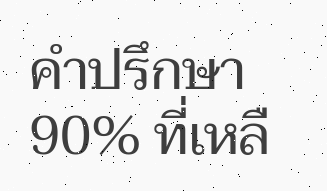คำปรึกษา 90% ที่เหลื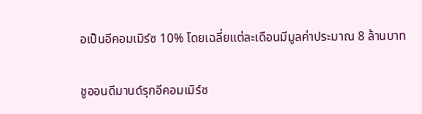อเป็นอีคอมเมิร์ซ 10% โดยเฉลี่ยแต่ละเดือนมีมูลค่าประมาณ 8 ล้านบาท

ชูออนดีมานด์รุกอีคอมเมิร์ซ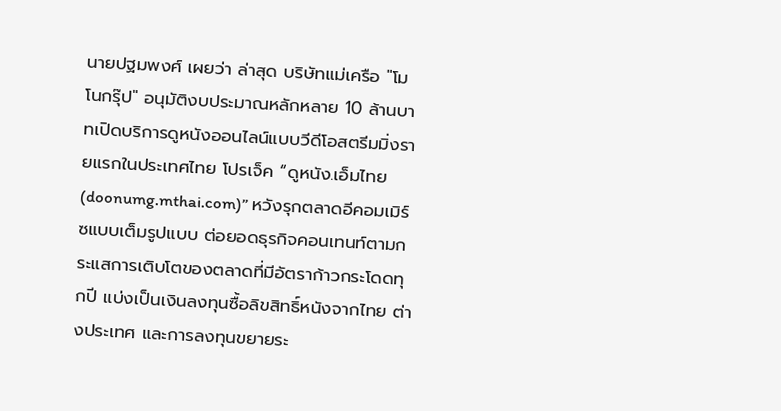นายปฐมพงศ์ เผยว่า ล่าสุด บริษัทแม่เครือ "โมโนกรุ๊ป" อนุมัติงบประมาณหลักหลาย 10 ล้านบาทเปิดบริการดูหนังออนไลน์แบบวีดีโอสตรีมมิ่งรายแรกในประเทศไทย โปรเจ็ค “ดูหนัง.เอ็มไทย(doonumg.mthai.com)” หวังรุกตลาดอีคอมเมิร์ซแบบเต็มรูปแบบ ต่อยอดธุรกิจคอนเทนท์ตามกระแสการเติบโตของตลาดที่มีอัตราก้าวกระโดดทุกปี แบ่งเป็นเงินลงทุนซื้อลิขสิทธิ์หนังจากไทย ต่างประเทศ และการลงทุนขยายระ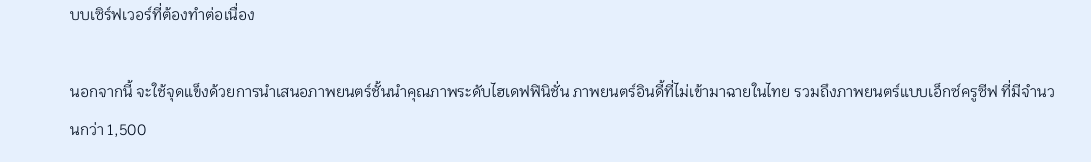บบเซิร์ฟเวอร์ที่ต้องทำต่อเนื่อง

นอกจากนี้ จะใช้จุดแข็งด้วยการนำเสนอภาพยนตร์ชั้นนำคุณภาพระดับไฮเดฟฟินิชั่น ภาพยนตร์อินดี้ที่ไม่เข้ามาฉายในไทย รวมถึงภาพยนตร์แบบเอ็กซ์ครูซีฟ ที่มีจำนวนกว่า 1,500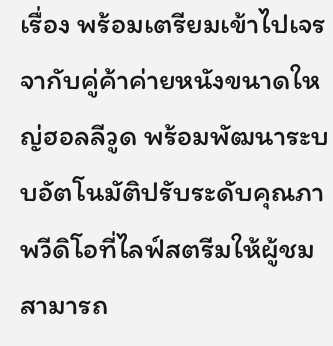เรื่อง พร้อมเตรียมเข้าไปเจรจากับคู่ค้าค่ายหนังขนาดใหญ่ฮอลลีวูด พร้อมพัฒนาระบบอัตโนมัติปรับระดับคุณภาพวีดิโอที่ไลฟ์สตรีมให้ผู้ชมสามารถ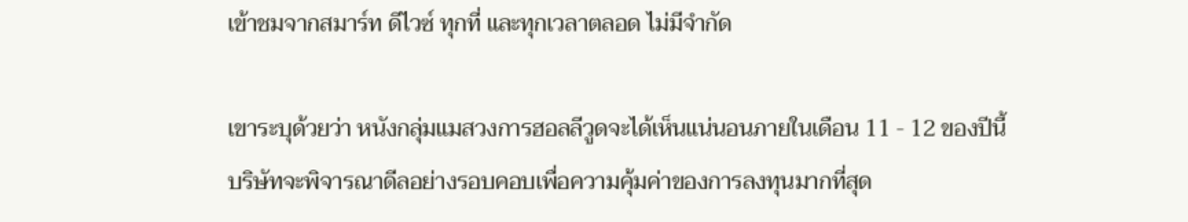เข้าชมจากสมาร์ท ดีไวซ์ ทุกที่ และทุกเวลาตลอด ไม่มีจำกัด

เขาระบุด้วยว่า หนังกลุ่มแมสวงการฮอลลีวูดจะได้เห็นแน่นอนภายในเดือน 11 - 12 ของปีนี้ บริษัทจะพิจารณาดีลอย่างรอบคอบเพื่อความคุ้มค่าของการลงทุนมากที่สุด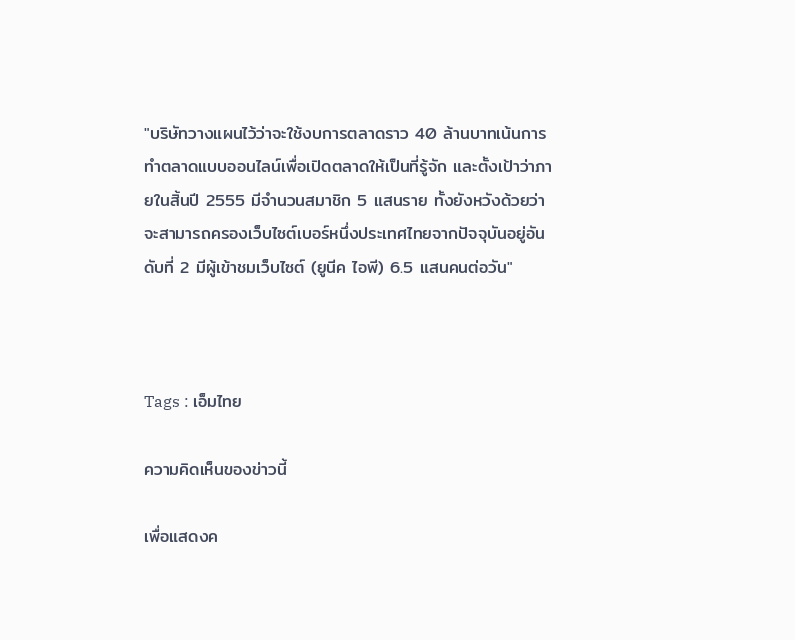"บริษัทวางแผนไว้ว่าจะใช้งบการตลาดราว 40 ล้านบาทเน้นการทำตลาดแบบออนไลน์เพื่อเปิดตลาดให้เป็นที่รู้จัก และตั้งเป้าว่าภายในสิ้นปี 2555 มีจำนวนสมาชิก 5 แสนราย ทั้งยังหวังด้วยว่าจะสามารถครองเว็บไซต์เบอร์หนึ่งประเทศไทยจากปัจจุบันอยู่อันดับที่ 2 มีผู้เข้าชมเว็บไซต์ (ยูนีค ไอพี) 6.5 แสนคนต่อวัน"



Tags : เอ็มไทย

ความคิดเห็นของข่าวนี้

เพื่อแสดงค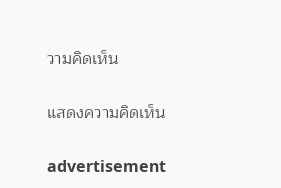วามคิดเห็น

แสดงความคิดเห็น

advertisement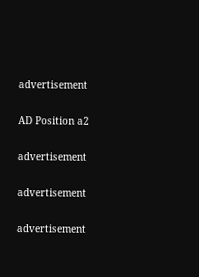advertisement

AD Position a2

advertisement

advertisement

advertisement